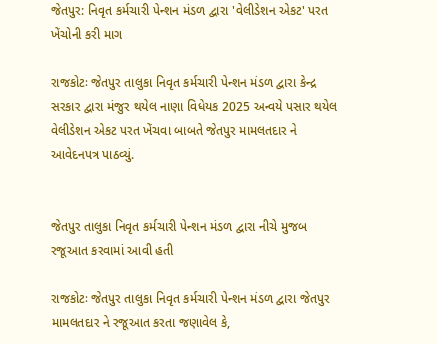જેતપુર: નિવૃત કર્મચારી પેન્શન મંડળ દ્વારા 'વેલીડેશન એકટ' પરત ખેંચોની કરી માગ

રાજકોટઃ જેતપુર તાલુકા નિવૃત કર્મચારી પેન્શન મંડળ દ્વારા કેન્દ્ર સરકાર દ્વારા મંજુર થયેલ નાણા વિધેયક 2025 અન્વયે પસાર થયેલ વેલીડેશન એકટ પરત ખેંચવા બાબતે જેતપુર મામલતદાર ને આવેદનપત્ર પાઠવ્યું.


જેતપુર તાલુકા નિવૃત કર્મચારી પેન્શન મંડળ દ્વારા નીચે મુજબ રજૂઆત કરવામાં આવી હતી

રાજકોટઃ જેતપુર તાલુકા નિવૃત કર્મચારી પેન્શન મંડળ દ્વારા જેતપુર મામલતદાર ને રજૂઆત કરતા જણાવેલ કે,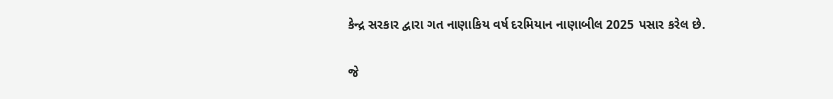કેન્દ્ર સરકાર દ્વારા ગત નાણાકિય વર્ષ દરમિયાન નાણાબીલ 2025 પસાર કરેલ છે.

જે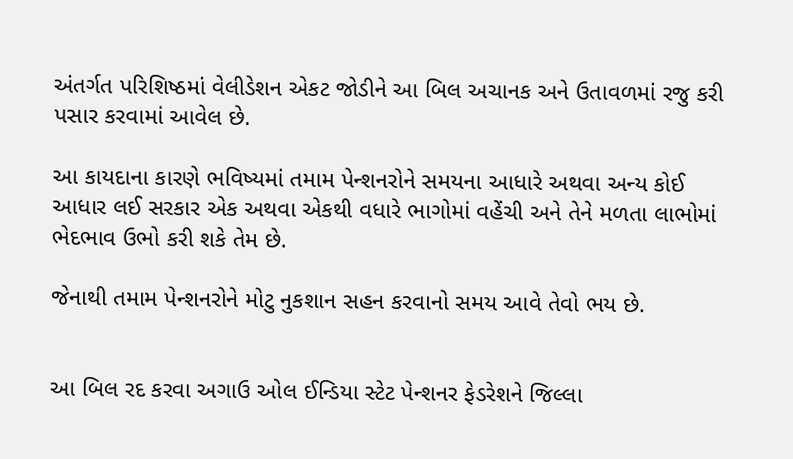અંતર્ગત પરિશિષ્ઠમાં વેલીડેશન એકટ જોડીને આ બિલ અચાનક અને ઉતાવળમાં રજુ કરી પસાર કરવામાં આવેલ છે.

આ કાયદાના કારણે ભવિષ્યમાં તમામ પેન્શનરોને સમયના આધારે અથવા અન્ય કોઈ આધાર લઈ સરકાર એક અથવા એકથી વધારે ભાગોમાં વહેંચી અને તેને મળતા લાભોમાં ભેદભાવ ઉભો કરી શકે તેમ છે.

જેનાથી તમામ પેન્શનરોને મોટુ નુકશાન સહન કરવાનો સમય આવે તેવો ભય છે.


આ બિલ રદ કરવા અગાઉ ઓલ ઈન્ડિયા સ્ટેટ પેન્શનર ફેડરેશને જિલ્લા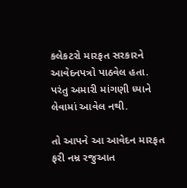કલેકટરો મારફત સરકારને આવેદનપત્રો પાઠવેલ હતા. પરંતુ અમારી માંગણી ધ્યાને લેવામાં આવેલ નથી.

તો આપને આ આવેદન મારફત ફરી નમ્ર રજુઆત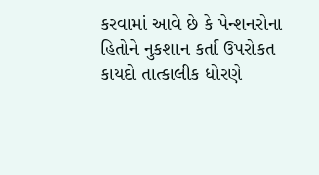કરવામાં આવે છે કે પેન્શનરોના હિતોને નુકશાન કર્તા ઉપરોકત કાયદો તાત્કાલીક ધોરણે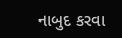નાબુદ કરવા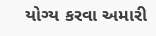યોગ્ય કરવા અમારી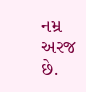નમ્ર અરજ છે.